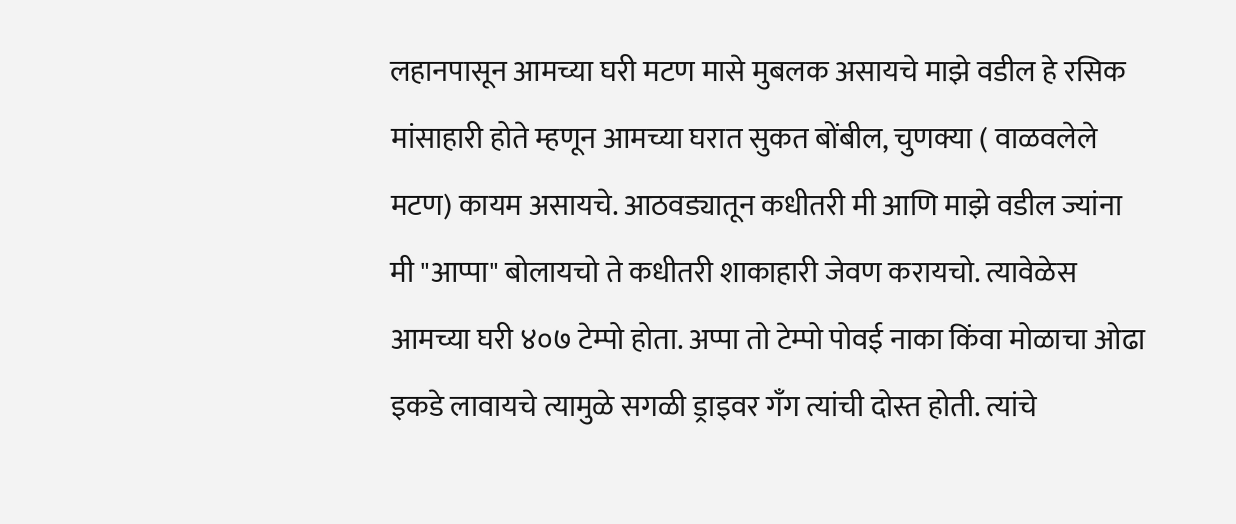लहानपासून आमच्या घरी मटण मासे मुबलक असायचे माझे वडील हे रसिक मांसाहारी होते म्हणून आमच्या घरात सुकत बोंबील, चुणक्या ( वाळवलेले मटण) कायम असायचे. आठवड्यातून कधीतरी मी आणि माझे वडील ज्यांना मी "आप्पा" बोलायचो ते कधीतरी शाकाहारी जेवण करायचो. त्यावेळेस आमच्या घरी ४०७ टेम्पो होता. अप्पा तो टेम्पो पोवई नाका किंवा मोळाचा ओढा इकडे लावायचे त्यामुळे सगळी ड्राइवर गॅंग त्यांची दोस्त होती. त्यांचे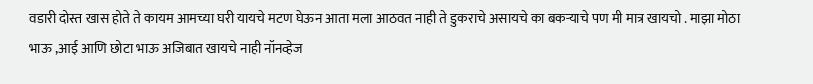वडारी दोस्त खास होते ते कायम आमच्या घरी यायचे मटण घेऊन आता मला आठवत नाही ते डुकराचे असायचे का बकऱ्याचे पण मी मात्र खायचो . माझा मोठा भाऊ ,आई आणि छोटा भाऊ अजिबात खायचे नाही नॉनव्हेज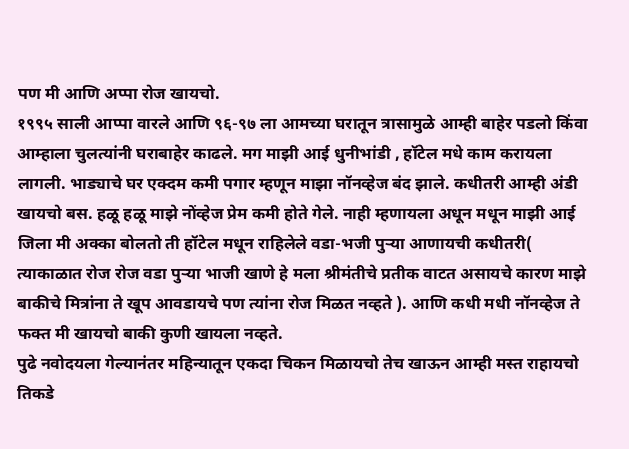पण मी आणि अप्पा रोज खायचो.
१९९५ साली आप्पा वारले आणि ९६-९७ ला आमच्या घरातून त्रासामुळे आम्ही बाहेर पडलो किंवा आम्हाला चुलत्यांनी घराबाहेर काढले. मग माझी आई धुनीभांडी , हॉटेल मधे काम करायला लागली. भाड्याचे घर एक्दम कमी पगार म्हणून माझा नॉनव्हेज बंद झाले. कधीतरी आम्ही अंडी खायचो बस. हळू हळू माझे नोंव्हेज प्रेम कमी होते गेले. नाही म्हणायला अधून मधून माझी आई जिला मी अक्का बोलतो ती हॉटेल मधून राहिलेले वडा-भजी पुऱ्या आणायची कधीतरी( त्याकाळात रोज रोज वडा पुऱ्या भाजी खाणे हे मला श्रीमंतीचे प्रतीक वाटत असायचे कारण माझे बाकीचे मित्रांना ते खूप आवडायचे पण त्यांना रोज मिळत नव्हते ). आणि कधी मधी नॉनव्हेज ते फक्त मी खायचो बाकी कुणी खायला नव्हते.
पुढे नवोदयला गेल्यानंतर महिन्यातून एकदा चिकन मिळायचो तेच खाऊन आम्ही मस्त राहायचो तिकडे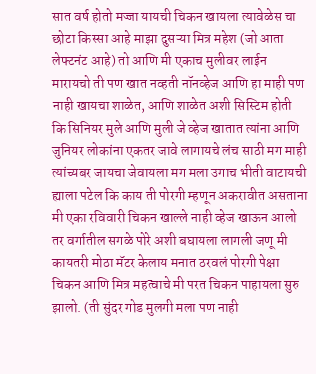सात वर्ष होतो मज्जा यायची चिकन खायला त्यावेळेस चा छोटा किस्सा आहे माझा दुसऱ्या मित्र महेश (जो आता लेफ्टनंट आहे) तो आणि मी एकाच मुलीवर लाईन मारायचो ती पण खात नव्हती नॉनव्हेज आणि हा माही पण नाही खायचा शाळेत, आणि शाळेत अशी सिस्टिम होती कि सिनियर मुले आणि मुली जे व्हेज खातात त्यांना आणि जुनियर लोकांना एकतर जावे लागायचे लंच साठी मग माही त्यांच्यबर जायचा जेवायला मग मला उगाच भीती वाटायची ह्याला पटेल कि काय ती पोरगी म्हणून अकरावीत असताना मी एका रविवारी चिकन खाल्ले नाही व्हेज खाऊन आलो तर वर्गातील सगळे पोरे अशी बघायला लागली जणू मी कायतरी मोठा मॅटर केलाय मनात ठरवलं पोरगी पेक्षा चिकन आणि मित्र महत्वाचे मी परत चिकन पाहायला सुरु झालो. (ती सुंदर गोड मुलगी मला पण नाही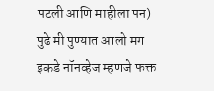पटली आणि माहीला पन)
पुढे मी पुण्यात आलो मग इकडे नॉनव्हेज म्हणजे फक्त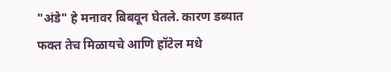"अंडे" हे मनावर बिबवून घेतले. कारण डब्यात फक्त तेच मिळायचे आणि हॉटेल मधे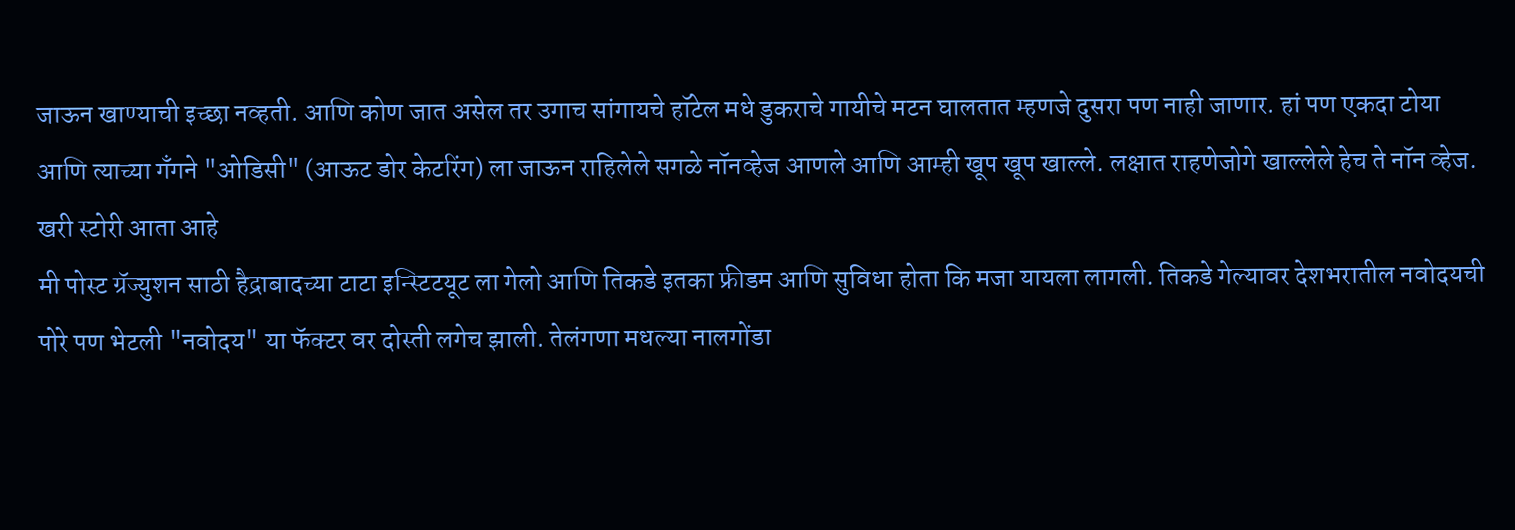जाऊन खाण्याची इच्छा नव्हती. आणि कोण जात असेल तर उगाच सांगायचे हॉटेल मधे डुकराचे गायीचे मटन घालतात म्हणजे दुसरा पण नाही जाणार. हां पण एकदा टोया आणि त्याच्या गँगने "ओडिसी" (आऊट डोर केटरिंग) ला जाऊन राहिलेले सगळे नॉनव्हेज आणले आणि आम्ही खूप खूप खाल्ले. लक्षात राहणेजोगे खाल्लेले हेच ते नॉन व्हेज.
खरी स्टोरी आता आहे
मी पोस्ट ग्रॅज्युशन साठी हैद्राबादच्या टाटा इन्स्टिटयूट ला गेलो आणि तिकडे इतका फ्रीडम आणि सुविधा होता कि मजा यायला लागली. तिकडे गेल्यावर देशभरातील नवोदयची पोरे पण भेटली "नवोदय" या फॅक्टर वर दोस्ती लगेच झाली. तेलंगणा मधल्या नालगोंडा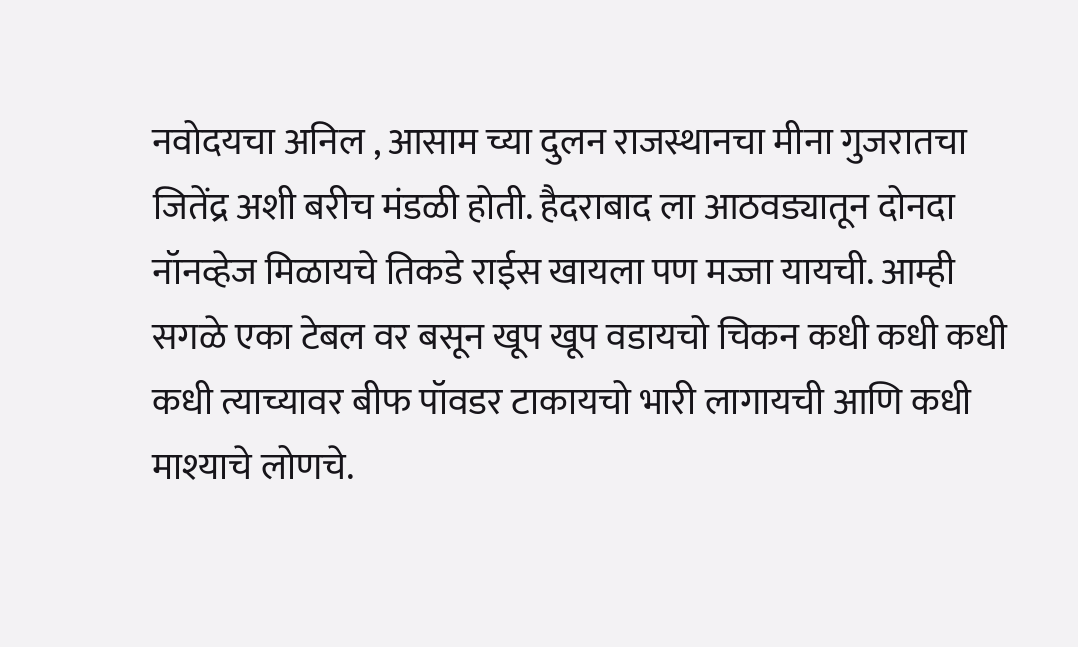नवोदयचा अनिल , आसाम च्या दुलन राजस्थानचा मीना गुजरातचा जितेंद्र अशी बरीच मंडळी होती. हैदराबाद ला आठवड्यातून दोनदा नॉनव्हेज मिळायचे तिकडे राईस खायला पण मज्जा यायची. आम्ही सगळे एका टेबल वर बसून खूप खूप वडायचो चिकन कधी कधी कधी कधी त्याच्यावर बीफ पॉवडर टाकायचो भारी लागायची आणि कधी माश्याचे लोणचे.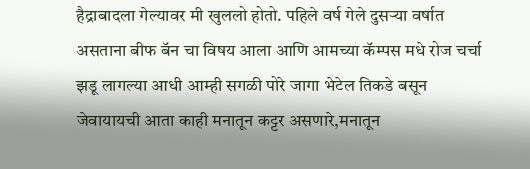हैद्राबादला गेल्यावर मी खुललो होतो. पहिले वर्ष गेले दुसऱ्या वर्षात असताना बीफ बॅन चा विषय आला आणि आमच्या कॅम्पस मधे रोज चर्चा झडू लागल्या आधी आम्ही सगळी पोरे जागा भेटेल तिकडे बसून जेवायायची आता काही मनातून कट्टर असणारे,मनातून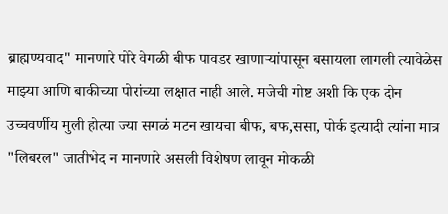ब्राह्मण्यवाद" मानणारे पोरे वेगळी बीफ पावडर खाणाऱ्यांपासून बसायला लागली त्यावेळेस माझ्या आणि बाकीच्या पोरांच्या लक्षात नाही आले. मजेची गोष्ट अशी कि एक दोन उच्चवर्णीय मुली होत्या ज्या सगळं मटन खायचा बीफ, बफ,ससा, पोर्क इत्यादी त्यांना मात्र "लिबरल" जातीभेद न मानणारे असली विशेषण लावून मोकळी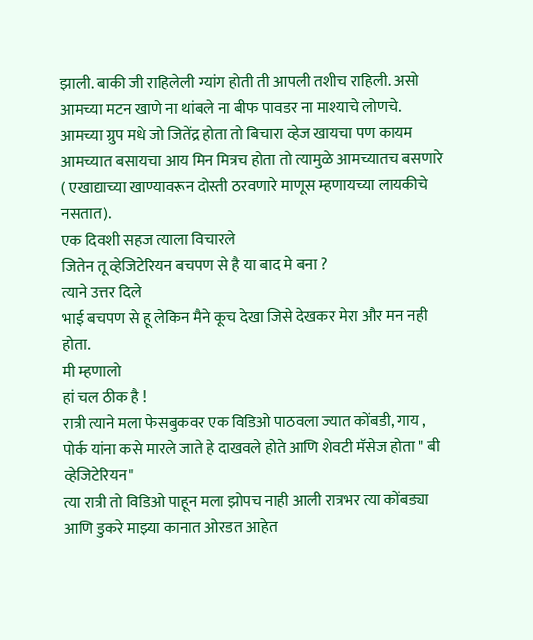झाली. बाकी जी राहिलेली ग्यांग होती ती आपली तशीच राहिली. असो
आमच्या मटन खाणे ना थांबले ना बीफ पावडर ना माश्याचे लोणचे. आमच्या ग्रुप मधे जो जितेंद्र होता तो बिचारा व्हेज खायचा पण कायम आमच्यात बसायचा आय मिन मित्रच होता तो त्यामुळे आमच्यातच बसणारे ( एखाद्याच्या खाण्यावरून दोस्ती ठरवणारे माणूस म्हणायच्या लायकीचे नसतात).
एक दिवशी सहज त्याला विचारले
जितेन तू व्हेजिटेरियन बचपण से है या बाद मे बना ?
त्याने उत्तर दिले
भाई बचपण से हू लेकिन मैने कूच देखा जिसे देखकर मेरा और मन नही होता.
मी म्हणालो
हां चल ठीक है !
रात्री त्याने मला फेसबुकवर एक विडिओ पाठवला ज्यात कोंबडी, गाय , पोर्क यांना कसे मारले जाते हे दाखवले होते आणि शेवटी मॅसेज होता " बी व्हेजिटेरियन"
त्या रात्री तो विडिओ पाहून मला झोपच नाही आली रात्रभर त्या कोंबड्या आणि डुकरे माझ्या कानात ओरडत आहेत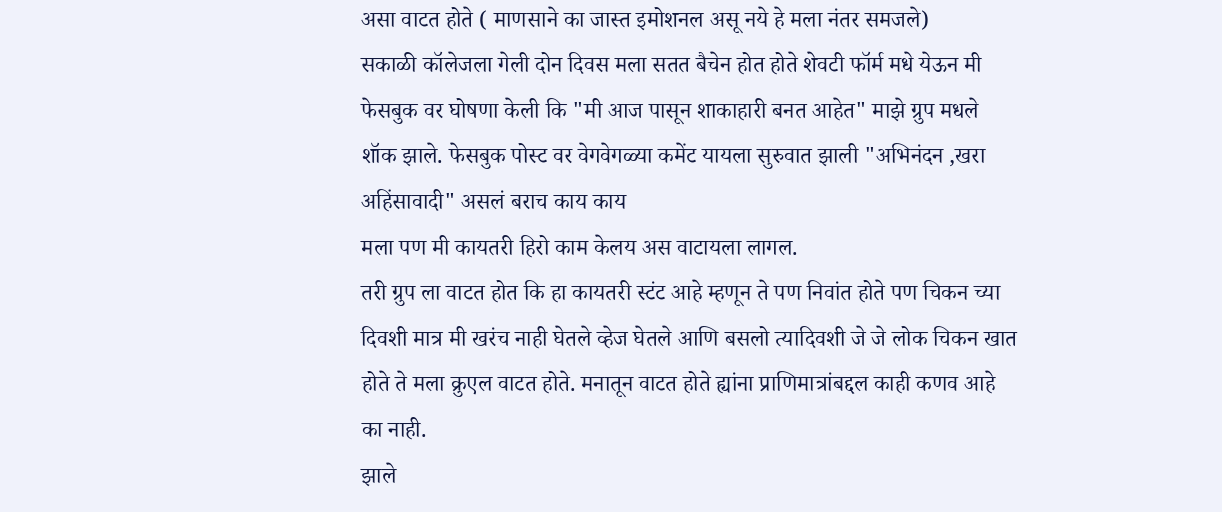असा वाटत होते ( माणसाने का जास्त इमोशनल असू नये हे मला नंतर समजले)
सकाळी कॉलेजला गेली दोन दिवस मला सतत बैचेन होत होते शेवटी फॉर्म मधे येऊन मी फेसबुक वर घोषणा केली कि "मी आज पासून शाकाहारी बनत आहेत" माझे ग्रुप मधले शॉक झाले. फेसबुक पोस्ट वर वेगवेगळ्या कमेंट यायला सुरुवात झाली "अभिनंदन ,खरा अहिंसावादी" असलं बराच काय काय
मला पण मी कायतरी हिरो काम केलय अस वाटायला लागल.
तरी ग्रुप ला वाटत होत कि हा कायतरी स्टंट आहे म्हणून ते पण निवांत होते पण चिकन च्या दिवशी मात्र मी खरंच नाही घेतले व्हेज घेतले आणि बसलो त्यादिवशी जे जे लोक चिकन खात होते ते मला क्रुएल वाटत होते. मनातून वाटत होते ह्यांना प्राणिमात्रांबद्दल काही कणव आहे का नाही.
झाले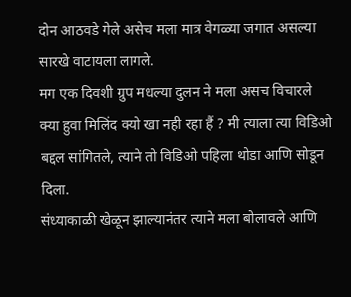दोन आठवडे गेले असेच मला मात्र वेगळ्या जगात असल्या सारखे वाटायला लागले.
मग एक दिवशी ग्रुप मधल्या दुलन ने मला असच विचारले
क्या हुवा मिलिंद क्यो खा नही रहा हैं ? मी त्याला त्या विडिओ बद्दल सांगितले, त्याने तो विडिओ पहिला थोडा आणि सोडून दिला.
संध्याकाळी खेळून झाल्यानंतर त्याने मला बोलावले आणि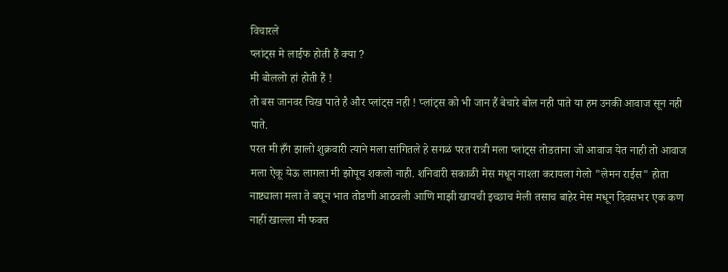विचारले
प्लांट्स मे लाईफ होती हैं क्या ?
मी बोललो हां होती हैं !
तो बस जानवर चिख पाते है और प्लांट्स नही ! प्लांट्स को भी जान हैं बेचारे बोल नही पाते या हम उनकी आवाज सून नही पाते.
परत मी हँग झालो शुक्रवारी त्याने मला सांगितले हे सगळं परत रात्री मला प्लांट्स तोडताना जो आवाज येत नाही तो आवाज मला ऐकू येऊ लागला मी झोपूच शकलो नाही. शनिवारी सकाळी मेस मधून नाश्ता करायला गेलो "लेमन राईस" होता नाष्ट्याला मला ते बघून भात तोडणी आठवली आणि माझी खायची इच्छाच मेली तसाच बाहेर मेस मधून दिवसभर एक कण नाहीं खाल्ला मी फक्त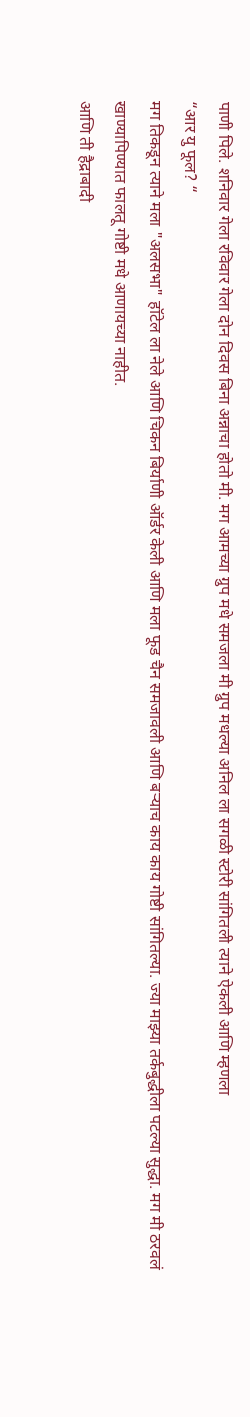पाणी पिले. शनिवार गेला रविवार गेला दोन दिवस बिना अन्नाचा होतो मी. मग आमच्या ग्रुप मधे समजला मी ग्रुप मधल्या अनिल ला सगळी स्टोरी सांगितली त्याने ऐकली आणि म्हणला
“आर यु फूल? “
मग तिकडून त्याने मला "अलसभा" हॉटेल ला नेले आणि चिकन बिर्याणी ऑर्डर केली आणि मला फूड चैन समजावली आणि बऱ्याच काय काय गोष्टी सांगितल्या. ज्या माझ्या तर्कबुद्धीला पटल्या सुद्धा. मग मी ठरवलं खाण्यापिण्यात फालतू गोष्टी मधे आणायच्या नाहीत.
आणि ती हैद्राबादी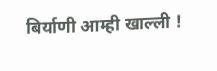बिर्याणी आम्ही खाल्ली !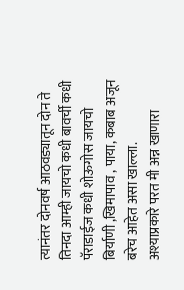त्यानंतर दोनवर्ष आठवड्यातून दोन ते तिनदा आम्ही जायचो कधी बावर्ची कधी पॅराडाईज कधी शोऊगोस जायचो बिर्याणी ,खिमापाव , पाया, कबाब अजून बरेच आहेत असा खाल्ला.
अश्याप्रकारे परत मी अन्न खाणारा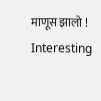माणूस झालो !
Interesting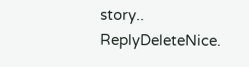story..
ReplyDeleteNice.